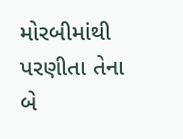મોરબીમાંથી પરણીતા તેના બે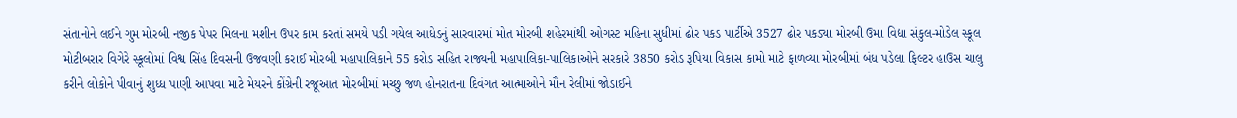સંતાનોને લઈને ગુમ મોરબી નજીક પેપર મિલના મશીન ઉપર કામ કરતાં સમયે પડી ગયેલ આધેડનું સારવારમાં મોત મોરબી શહેરમાંથી ઓગસ્ટ મહિના સુધીમાં ઢોર પકડ પાર્ટીએ 3527 ઢોર પકડ્યા મોરબી ઉમા વિદ્યા સંકુલ-મોડેલ સ્કૂલ મોટીબરાર વિગેરે સ્કૂલોમાં વિશ્વ સિંહ દિવસની ઉજવણી કરાઈ મોરબી મહાપાલિકાને 55 કરોડ સહિત રાજ્યની મહાપાલિકા-પાલિકાઓને સરકારે 3850 કરોડ રૂપિયા વિકાસ કામો માટે ફાળવ્યા મોરબીમાં બંધ પડેલા ફિલ્ટર હાઉસ ચાલુ કરીને લોકોને પીવાનું શુધ્ધ પાણી આપવા માટે મેયરને કોંગ્રેની રજૂઆત મોરબીમાં મચ્છુ જળ હોનરાતના દિવંગત આત્માઓને મૌન રેલીમાં જોડાઈને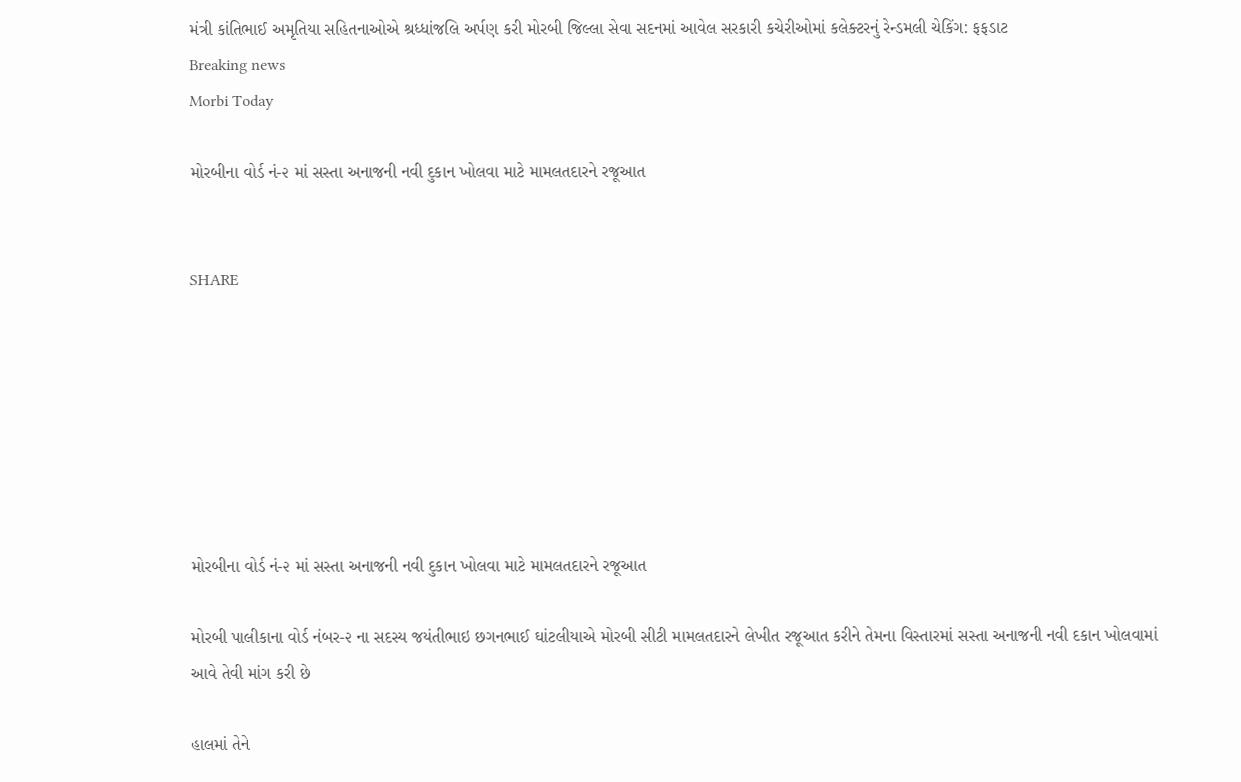મંત્રી કાંતિભાઈ અમૃતિયા સહિતનાઓએ શ્રધ્ધાંજલિ અર્પણ કરી મોરબી જિલ્લા સેવા સદનમાં આવેલ સરકારી કચેરીઓમાં કલેક્ટરનું રેન્ડમલી ચેકિંગ: ફફડાટ
Breaking news
Morbi Today

મોરબીના વોર્ડ નં-૨ માં સસ્તા અનાજની નવી દુકાન ખોલવા માટે મામલતદારને રજૂઆત


SHARE







મોરબીના વોર્ડ નં-૨ માં સસ્તા અનાજની નવી દુકાન ખોલવા માટે મામલતદારને રજૂઆત

મોરબી પાલીકાના વોર્ડ નંબર-૨ ના સદસ્ય જયંતીભાઇ છગનભાઈ ઘાંટલીયાએ મોરબી સીટી મામલતદારને લેખીત રજૂઆત કરીને તેમના વિસ્તારમાં સસ્તા અનાજની નવી દકાન ખોલવામાં આવે તેવી માંગ કરી છે

હાલમાં તેને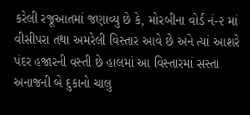કરેલી રજૂઆતમાં જણાવ્યુ છે કે, મોરબીના વોર્ડ નં-૨ માં વીસીપરા તથા અમરેલી વિસ્તાર આવે છે અને ત્યાં આશરે પંદર હજારની વસ્તી છે હાલમાં આ વિસ્તારમાં સસ્તા અનાજની બે દુકાનો ચાલુ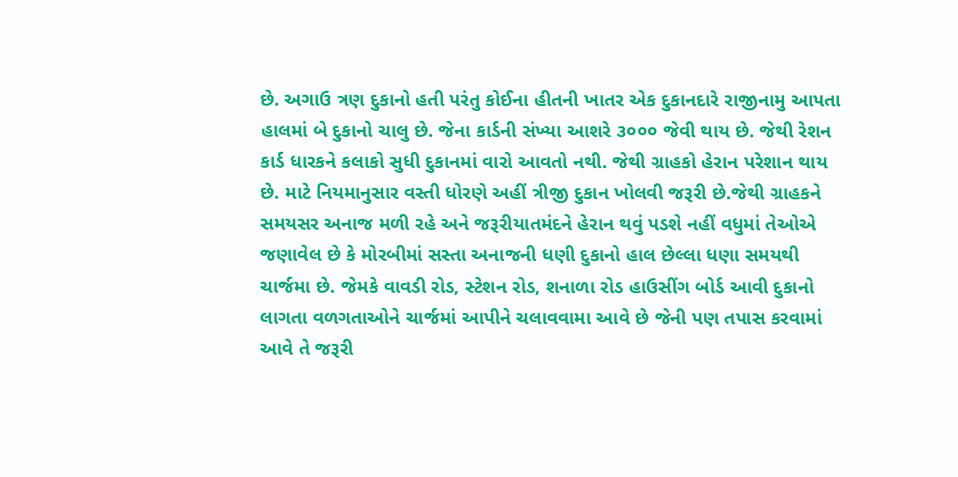છે. અગાઉ ત્રણ દુકાનો હતી પરંતુ કોઈના હીતની ખાતર એક દુકાનદારે રાજીનામુ આપતા હાલમાં બે દુકાનો ચાલુ છે. જેના કાર્ડની સંખ્યા આશરે ૩૦૦૦ જેવી થાય છે. જેથી રેશન કાર્ડ ધારકને કલાકો સુધી દુકાનમાં વારો આવતો નથી. જેથી ગ્રાહકો હેરાન પરેશાન થાય છે. માટે નિયમાનુસાર વસ્તી ધોરણે અહીં ત્રીજી દુકાન ખોલવી જરૂરી છે.જેથી ગ્રાહકને સમયસર અનાજ મળી રહે અને જરૂરીયાતમંદને હેરાન થવું પડશે નહીં વધુમાં તેઓએ જણાવેલ છે કે મોરબીમાં સસ્તા અનાજની ધણી દુકાનો હાલ છેલ્લા ધણા સમયથી ચાર્જમા છે. જેમકે વાવડી રોડ, સ્ટેશન રોડ, શનાળા રોડ હાઉસીંગ બોર્ડ આવી દુકાનો લાગતા વળગતાઓને ચાર્જમાં આપીને ચલાવવામા આવે છે જેની પણ તપાસ કરવામાં આવે તે જરૂરી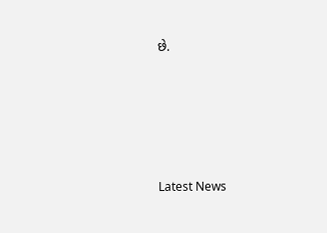છે.






Latest News